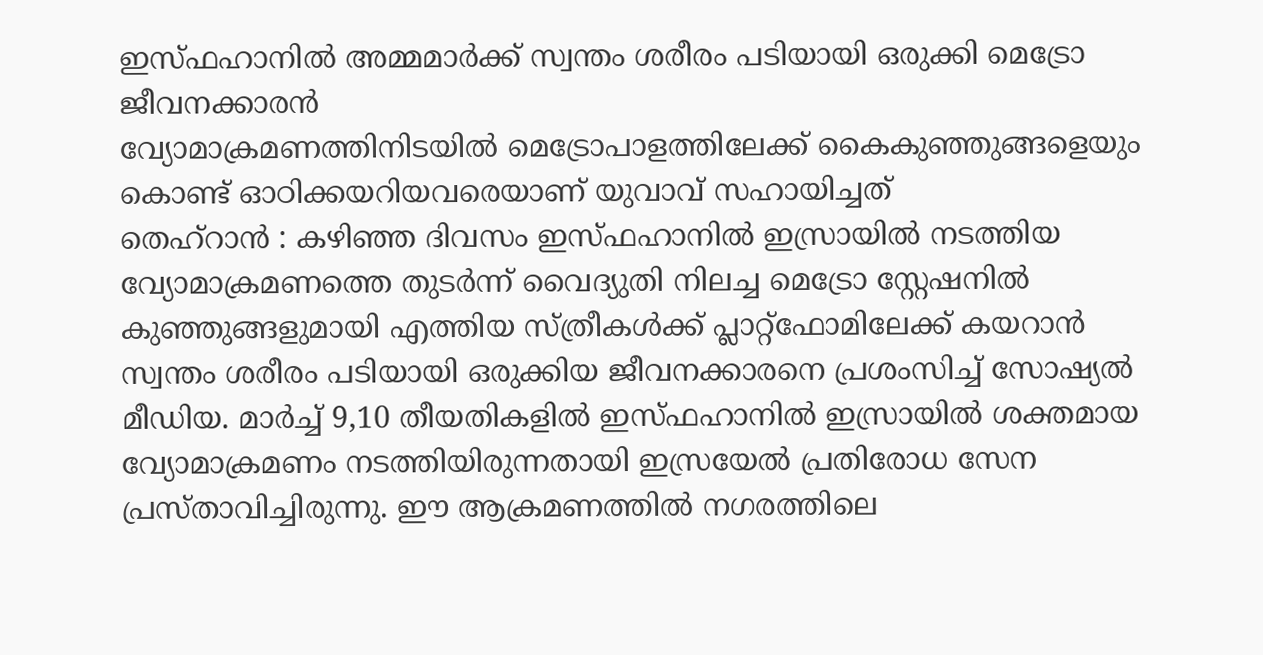ഇസ്ഫഹാനിൽ അമ്മമാർക്ക് സ്വന്തം ശരീരം പടിയായി ഒരുക്കി മെട്രോ ജീവനക്കാരൻ
വ്യോമാക്രമണത്തിനിടയിൽ മെട്രോപാളത്തിലേക്ക് കൈകുഞ്ഞുങ്ങളെയും കൊണ്ട് ഓഠിക്കയറിയവരെയാണ് യുവാവ് സഹായിച്ചത്
തെഹ്റാൻ : കഴിഞ്ഞ ദിവസം ഇസ്ഫഹാനിൽ ഇസ്രായിൽ നടത്തിയ വ്യോമാക്രമണത്തെ തുടർന്ന് വൈദ്യുതി നിലച്ച മെട്രോ സ്റ്റേഷനിൽ കുഞ്ഞുങ്ങളുമായി എത്തിയ സ്ത്രീകൾക്ക് പ്ലാറ്റ്ഫോമിലേക്ക് കയറാൻ സ്വന്തം ശരീരം പടിയായി ഒരുക്കിയ ജീവനക്കാരനെ പ്രശംസിച്ച് സോഷ്യൽ മീഡിയ. മാർച്ച് 9,10 തീയതികളിൽ ഇസ്ഫഹാനിൽ ഇസ്രായിൽ ശക്തമായ വ്യോമാക്രമണം നടത്തിയിരുന്നതായി ഇസ്രയേൽ പ്രതിരോധ സേന പ്രസ്താവിച്ചിരുന്നു. ഈ ആക്രമണത്തിൽ നഗരത്തിലെ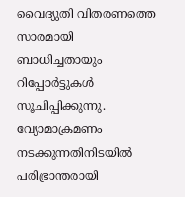വൈദ്യുതി വിതരണത്തെ സാരമായി ബാധിച്ചതായും റിപ്പോർട്ടുകൾ സൂചിപ്പിക്കുന്നു.
വ്യോമാക്രമണം നടക്കുന്നതിനിടയിൽ പരിഭ്രാന്തരായി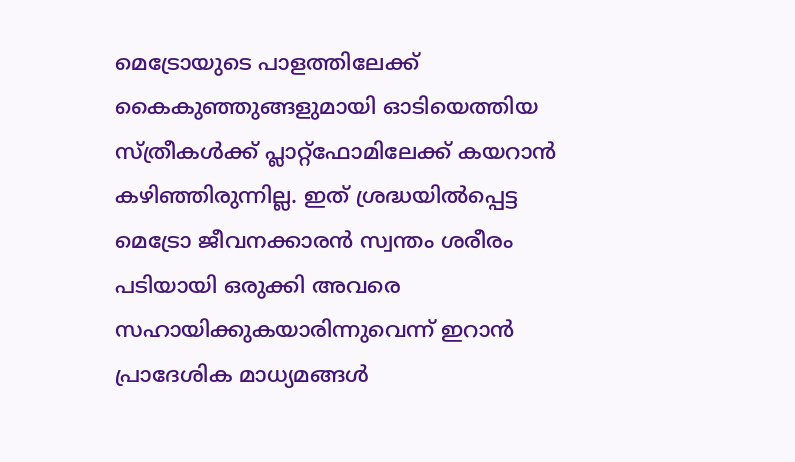മെട്രോയുടെ പാളത്തിലേക്ക് കൈകുഞ്ഞുങ്ങളുമായി ഓടിയെത്തിയ സ്ത്രീകൾക്ക് പ്ലാറ്റ്ഫോമിലേക്ക് കയറാൻ കഴിഞ്ഞിരുന്നില്ല. ഇത് ശ്രദ്ധയിൽപ്പെട്ട മെട്രോ ജീവനക്കാരൻ സ്വന്തം ശരീരം പടിയായി ഒരുക്കി അവരെ സഹായിക്കുകയാരിന്നുവെന്ന് ഇറാൻ പ്രാദേശിക മാധ്യമങ്ങൾ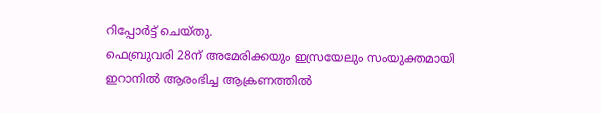റിപ്പോർട്ട് ചെയ്തു.
ഫെബ്രുവരി 28ന് അമേരിക്കയും ഇസ്രയേലും സംയുക്തമായി ഇറാനിൽ ആരംഭിച്ച ആക്രണത്തിൽ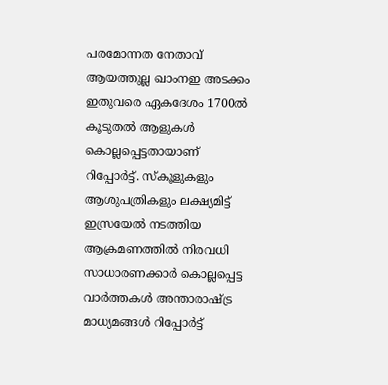പരമോന്നത നേതാവ് ആയത്തുല്ല ഖാംനഇ അടക്കം ഇതുവരെ ഏകദേശം 1700ൽ കൂടുതൽ ആളുകൾ കൊല്ലപ്പെട്ടതായാണ് റിപ്പോർട്ട്. സ്കൂളുകളും ആശുപത്രികളും ലക്ഷ്യമിട്ട് ഇസ്രയേൽ നടത്തിയ ആക്രമണത്തിൽ നിരവധി സാധാരണക്കാർ കൊല്ലപ്പെട്ട വാർത്തകൾ അന്താരാഷ്ട്ര മാധ്യമങ്ങൾ റിപ്പോർട്ട്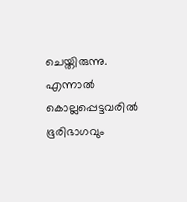ചെയ്തിരുന്നു. എന്നാൽ കൊല്ലപ്പെട്ടവരിൽ ഭൂരിഭാഗവും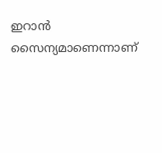ഇറാൻ സൈന്യമാണെന്നാണ്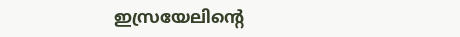ഇസ്രയേലിന്റെ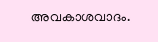അവകാശവാദം.